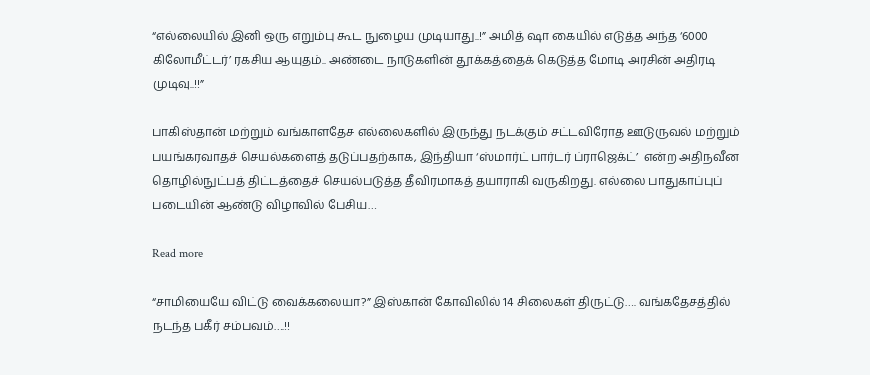“எல்லையில் இனி ஒரு எறும்பு கூட நுழைய முடியாது..!” அமித் ஷா கையில் எடுத்த அந்த ‘6000 கிலோமீட்டர்’ ரகசிய ஆயுதம்.. அண்டை நாடுகளின் தூக்கத்தைக் கெடுத்த மோடி அரசின் அதிரடி முடிவு..!!”

பாகிஸ்தான் மற்றும் வங்காளதேச எல்லைகளில் இருந்து நடக்கும் சட்டவிரோத ஊடுருவல் மற்றும் பயங்கரவாதச் செயல்களைத் தடுப்பதற்காக, இந்தியா ‘ஸ்மார்ட் பார்டர் ப்ராஜெக்ட்’  என்ற அதிநவீன தொழில்நுட்பத் திட்டத்தைச் செயல்படுத்த தீவிரமாகத் தயாராகி வருகிறது. எல்லை பாதுகாப்புப் படையின் ஆண்டு விழாவில் பேசிய…

Read more

“சாமியையே விட்டு வைக்கலையா?” இஸ்கான் கோவிலில் 14 சிலைகள் திருட்டு…. வங்கதேசத்தில் நடந்த பகீர் சம்பவம்….!!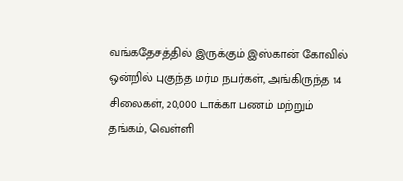வங்கதேசத்தில் இருக்கும் இஸ்கான் கோவில் ஒன்றில் புகுந்த மர்ம நபர்கள், அங்கிருந்த 14 சிலைகள், 20,000 டாக்கா பணம் மற்றும் தங்கம், வெள்ளி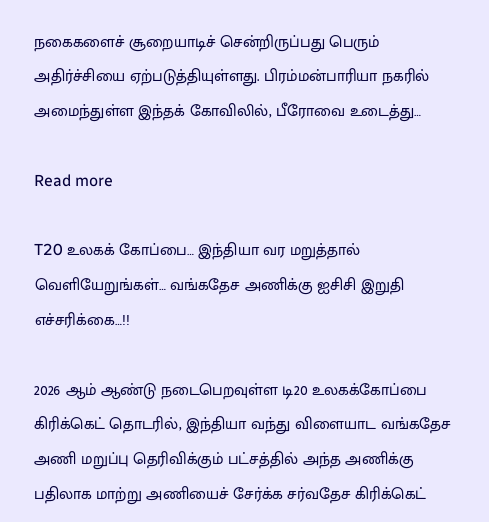நகைகளைச் சூறையாடிச் சென்றிருப்பது பெரும் அதிர்ச்சியை ஏற்படுத்தியுள்ளது. பிரம்மன்பாரியா நகரில் அமைந்துள்ள இந்தக் கோவிலில், பீரோவை உடைத்து…

Read more

T20 உலகக் கோப்பை… இந்தியா வர மறுத்தால் வெளியேறுங்கள்… வங்கதேச அணிக்கு ஐசிசி இறுதி எச்சரிக்கை…!!

2026 ஆம் ஆண்டு நடைபெறவுள்ள டி20 உலகக்கோப்பை கிரிக்கெட் தொடரில், இந்தியா வந்து விளையாட வங்கதேச அணி மறுப்பு தெரிவிக்கும் பட்சத்தில் அந்த அணிக்கு பதிலாக மாற்று அணியைச் சேர்க்க சர்வதேச கிரிக்கெட்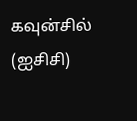கவுன்சில் (ஐசிசி)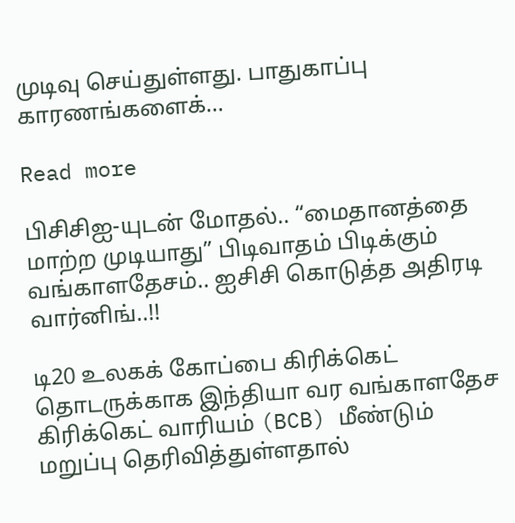முடிவு செய்துள்ளது. பாதுகாப்பு காரணங்களைக்…

Read more

பிசிசிஐ-யுடன் மோதல்.. “மைதானத்தை மாற்ற முடியாது” பிடிவாதம் பிடிக்கும் வங்காளதேசம்.. ஐசிசி கொடுத்த அதிரடி வார்னிங்..!!

டி20 உலகக் கோப்பை கிரிக்கெட் தொடருக்காக இந்தியா வர வங்காளதேச கிரிக்கெட் வாரியம் (BCB) மீண்டும் மறுப்பு தெரிவித்துள்ளதால்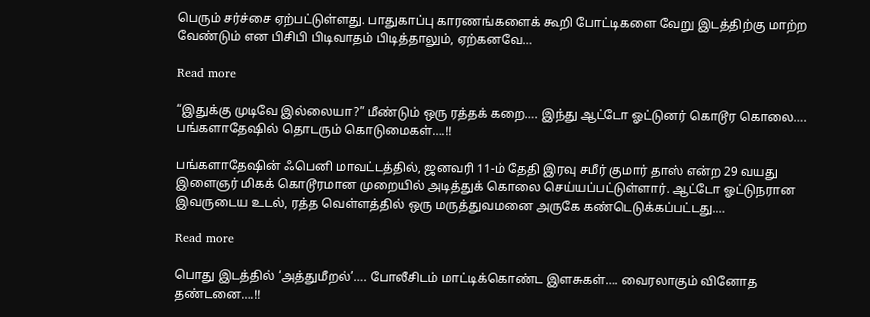பெரும் சர்ச்சை ஏற்பட்டுள்ளது. பாதுகாப்பு காரணங்களைக் கூறி போட்டிகளை வேறு இடத்திற்கு மாற்ற வேண்டும் என பிசிபி பிடிவாதம் பிடித்தாலும், ஏற்கனவே…

Read more

“இதுக்கு முடிவே இல்லையா?” மீண்டும் ஒரு ரத்தக் கறை…. இந்து ஆட்டோ ஓட்டுனர் கொடூர கொலை…. பங்களாதேஷில் தொடரும் கொடுமைகள்….!!

பங்களாதேஷின் ஃபெனி மாவட்டத்தில், ஜனவரி 11-ம் தேதி இரவு சமீர் குமார் தாஸ் என்ற 29 வயது இளைஞர் மிகக் கொடூரமான முறையில் அடித்துக் கொலை செய்யப்பட்டுள்ளார். ஆட்டோ ஓட்டுநரான இவருடைய உடல், ரத்த வெள்ளத்தில் ஒரு மருத்துவமனை அருகே கண்டெடுக்கப்பட்டது.…

Read more

பொது இடத்தில் ‘அத்துமீறல்’…. போலீசிடம் மாட்டிக்கொண்ட இளசுகள்…. வைரலாகும் வினோத தண்டனை….!!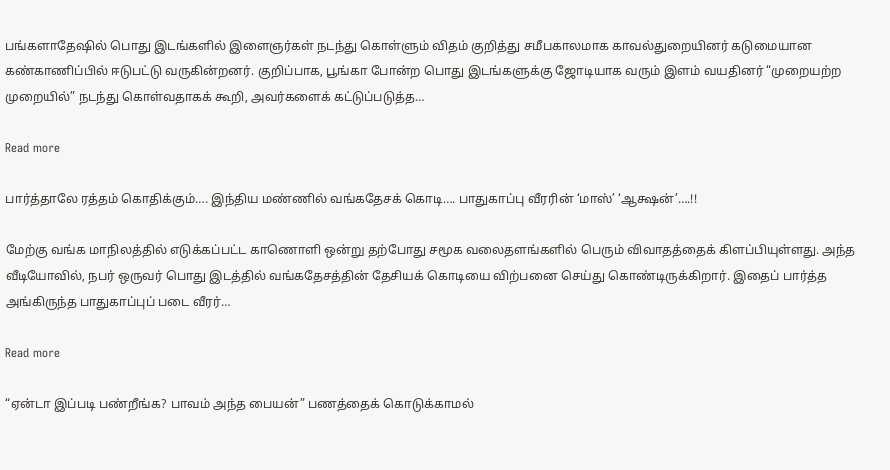பங்களாதேஷில் பொது இடங்களில் இளைஞர்கள் நடந்து கொள்ளும் விதம் குறித்து சமீபகாலமாக காவல்துறையினர் கடுமையான கண்காணிப்பில் ஈடுபட்டு வருகின்றனர். குறிப்பாக, பூங்கா போன்ற பொது இடங்களுக்கு ஜோடியாக வரும் இளம் வயதினர் “முறையற்ற முறையில்” நடந்து கொள்வதாகக் கூறி, அவர்களைக் கட்டுப்படுத்த…

Read more

பார்த்தாலே ரத்தம் கொதிக்கும்…. இந்திய மண்ணில் வங்கதேசக் கொடி…. பாதுகாப்பு வீரரின் ‘மாஸ்’ ‘ஆக்ஷன்’….!!

மேற்கு வங்க மாநிலத்தில் எடுக்கப்பட்ட காணொளி ஒன்று தற்போது சமூக வலைதளங்களில் பெரும் விவாதத்தைக் கிளப்பியுள்ளது. அந்த வீடியோவில், நபர் ஒருவர் பொது இடத்தில் வங்கதேசத்தின் தேசியக் கொடியை விற்பனை செய்து கொண்டிருக்கிறார். இதைப் பார்த்த அங்கிருந்த பாதுகாப்புப் படை வீரர்…

Read more

“ஏன்டா இப்படி பண்றீங்க? பாவம் அந்த பையன்” பணத்தைக் கொடுக்காமல்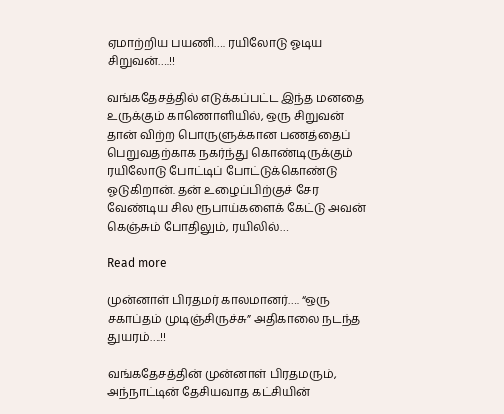ஏமாற்றிய பயணி…. ரயிலோடு ஓடிய சிறுவன்….!!

வங்கதேசத்தில் எடுக்கப்பட்ட இந்த மனதை உருக்கும் காணொளியில், ஒரு சிறுவன் தான் விற்ற பொருளுக்கான பணத்தைப் பெறுவதற்காக நகர்ந்து கொண்டிருக்கும் ரயிலோடு போட்டிப் போட்டுக்கொண்டு ஓடுகிறான். தன் உழைப்பிற்குச் சேர வேண்டிய சில ரூபாய்களைக் கேட்டு அவன் கெஞ்சும் போதிலும், ரயிலில்…

Read more

முன்னாள் பிரதமர் காலமானர்…. “ஒரு சகாப்தம் முடிஞ்சிருச்சு” அதிகாலை நடந்த துயரம்….!!

வங்கதேசத்தின் முன்னாள் பிரதமரும், அந்நாட்டின் தேசியவாத கட்சியின்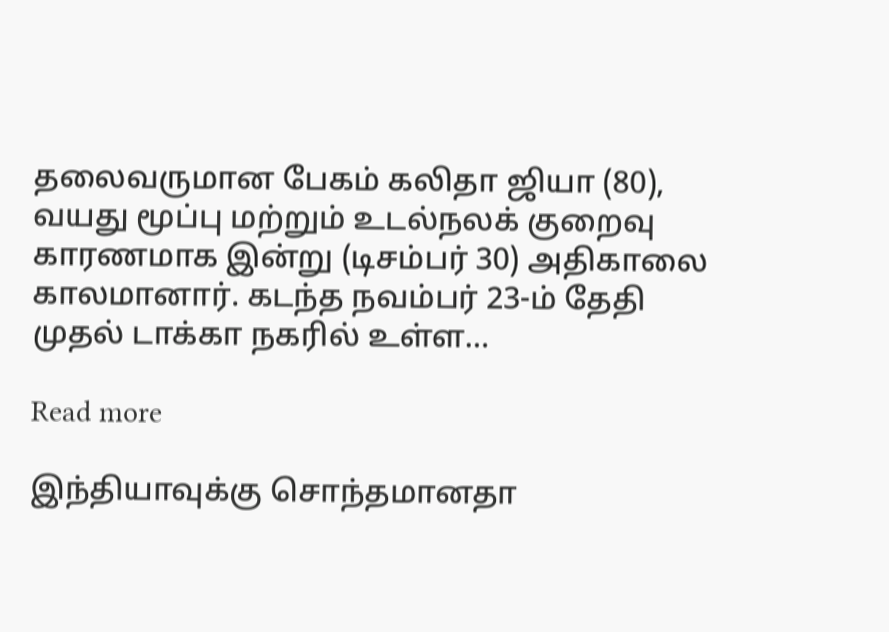தலைவருமான பேகம் கலிதா ஜியா (80), வயது மூப்பு மற்றும் உடல்நலக் குறைவு காரணமாக இன்று (டிசம்பர் 30) அதிகாலை காலமானார். கடந்த நவம்பர் 23-ம் தேதி முதல் டாக்கா நகரில் உள்ள…

Read more

இந்தியாவுக்கு சொந்தமானதா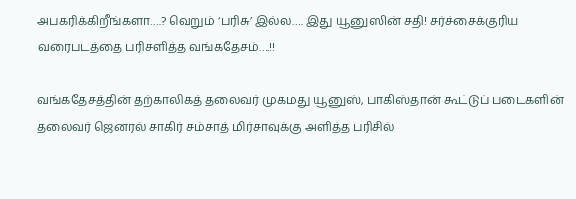அபகரிக்கிறீங்களா….? வெறும் ‘பரிசு’ இல்ல…. இது யூனுஸின் சதி! சர்ச்சைக்குரிய வரைபடத்தை பரிசளித்த வங்கதேசம்….!!

வங்கதேசத்தின் தற்காலிகத் தலைவர் முகமது யூனுஸ், பாகிஸ்தான் கூட்டுப் படைகளின் தலைவர் ஜெனரல் சாகிர் சம்சாத் மிர்சாவுக்கு அளித்த பரிசில்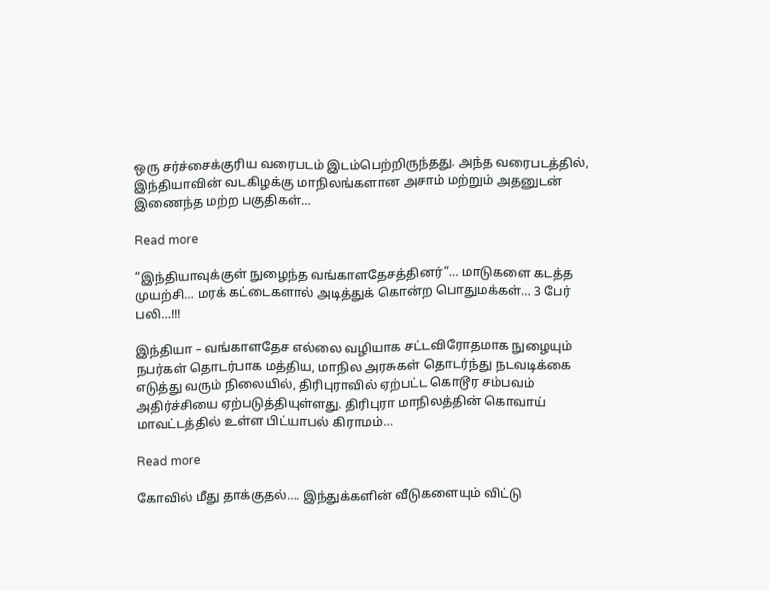ஒரு சர்ச்சைக்குரிய வரைபடம் இடம்பெற்றிருந்தது. அந்த வரைபடத்தில், இந்தியாவின் வடகிழக்கு மாநிலங்களான அசாம் மற்றும் அதனுடன் இணைந்த மற்ற பகுதிகள்…

Read more

“இந்தியாவுக்குள் நுழைந்த வங்காளதேசத்தினர்”… மாடுகளை கடத்த முயற்சி… மரக் கட்டைகளால் அடித்துக் கொன்ற பொதுமக்கள்… 3 பேர் பலி…!!!

இந்தியா – வங்காளதேச எல்லை வழியாக சட்டவிரோதமாக நுழையும் நபர்கள் தொடர்பாக மத்திய, மாநில அரசுகள் தொடர்ந்து நடவடிக்கை எடுத்து வரும் நிலையில், திரிபுராவில் ஏற்பட்ட கொடூர சம்பவம் அதிர்ச்சியை ஏற்படுத்தியுள்ளது. திரிபுரா மாநிலத்தின் கொவாய் மாவட்டத்தில் உள்ள பிட்யாபல் கிராமம்…

Read more

கோவில் மீது தாக்குதல்…. இந்துக்களின் வீடுகளையும் விட்டு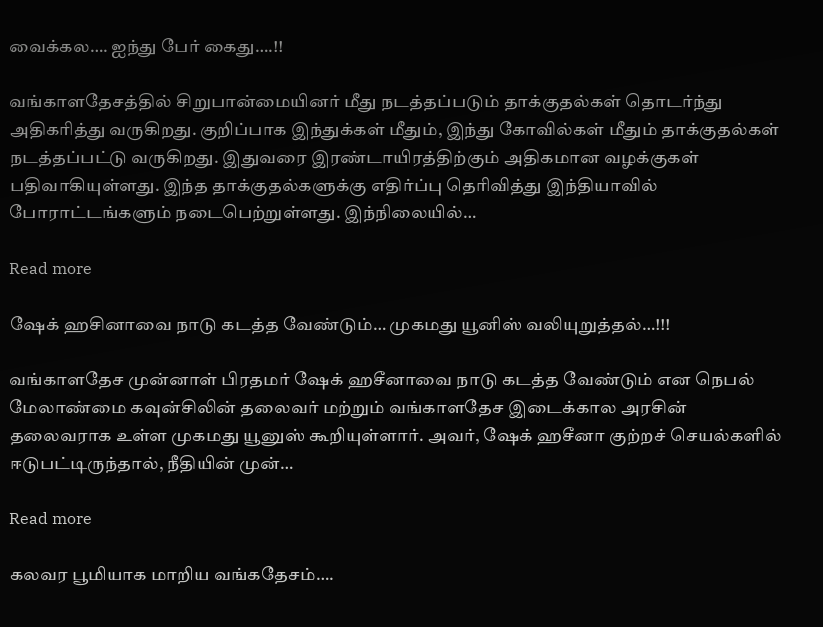வைக்கல…. ஐந்து பேர் கைது….!!

வங்காளதேசத்தில் சிறுபான்மையினர் மீது நடத்தப்படும் தாக்குதல்கள் தொடர்ந்து அதிகரித்து வருகிறது. குறிப்பாக இந்துக்கள் மீதும், இந்து கோவில்கள் மீதும் தாக்குதல்கள் நடத்தப்பட்டு வருகிறது. இதுவரை இரண்டாயிரத்திற்கும் அதிகமான வழக்குகள் பதிவாகியுள்ளது. இந்த தாக்குதல்களுக்கு எதிர்ப்பு தெரிவித்து இந்தியாவில் போராட்டங்களும் நடைபெற்றுள்ளது. இந்நிலையில்…

Read more

ஷேக் ஹசினாவை நாடு கடத்த வேண்டும்… முகமது யூனிஸ் வலியுறுத்தல்…!!!

வங்காளதேச முன்னாள் பிரதமர் ஷேக் ஹசீனாவை நாடு கடத்த வேண்டும் என நெபல் மேலாண்மை கவுன்சிலின் தலைவர் மற்றும் வங்காளதேச இடைக்கால அரசின் தலைவராக உள்ள முகமது யூனுஸ் கூறியுள்ளார். அவர், ஷேக் ஹசீனா குற்றச் செயல்களில் ஈடுபட்டிருந்தால், நீதியின் முன்…

Read more

கலவர பூமியாக மாறிய வங்கதேசம்….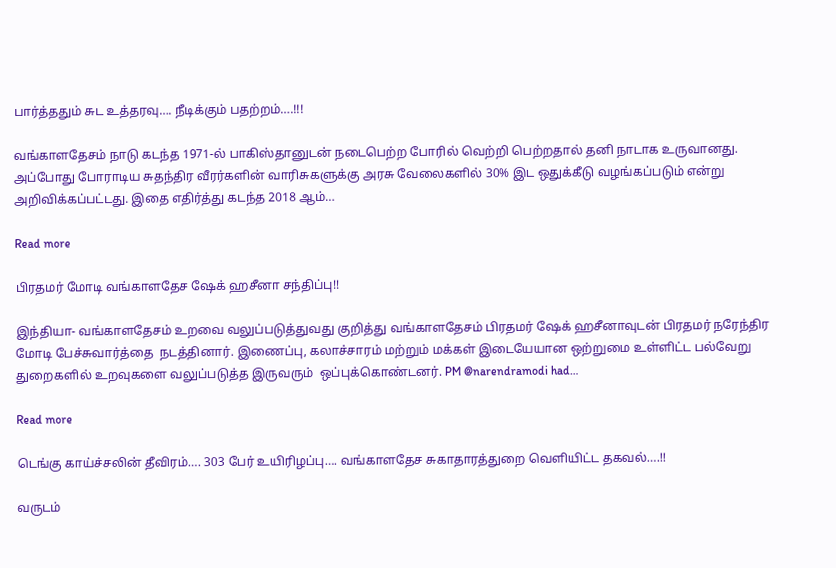பார்த்ததும் சுட உத்தரவு…. நீடிக்கும் பதற்றம்….!!!

வங்காளதேசம் நாடு கடந்த 1971-ல் பாகிஸ்தானுடன் நடைபெற்ற போரில் வெற்றி பெற்றதால் தனி நாடாக உருவானது. அப்போது போராடிய சுதந்திர வீரர்களின் வாரிசுகளுக்கு அரசு வேலைகளில் 30% இட ஒதுக்கீடு வழங்கப்படும் என்று அறிவிக்கப்பட்டது. இதை எதிர்த்து கடந்த 2018 ஆம்…

Read more

பிரதமர் மோடி வங்காளதேச ஷேக் ஹசீனா சந்திப்பு!!

இந்தியா- வங்காளதேசம் உறவை வலுப்படுத்துவது குறித்து வங்காளதேசம் பிரதமர் ஷேக் ஹசீனாவுடன் பிரதமர் நரேந்திர மோடி பேச்சுவார்த்தை  நடத்தினார். இணைப்பு, கலாச்சாரம் மற்றும் மக்கள் இடையேயான ஒற்றுமை உள்ளிட்ட பல்வேறு துறைகளில் உறவுகளை வலுப்படுத்த இருவரும்  ஒப்புக்கொண்டனர். PM @narendramodi had…

Read more

டெங்கு காய்ச்சலின் தீவிரம்…. 303 பேர் உயிரிழப்பு…. வங்காளதேச சுகாதாரத்துறை வெளியிட்ட தகவல்….!!

வருடம்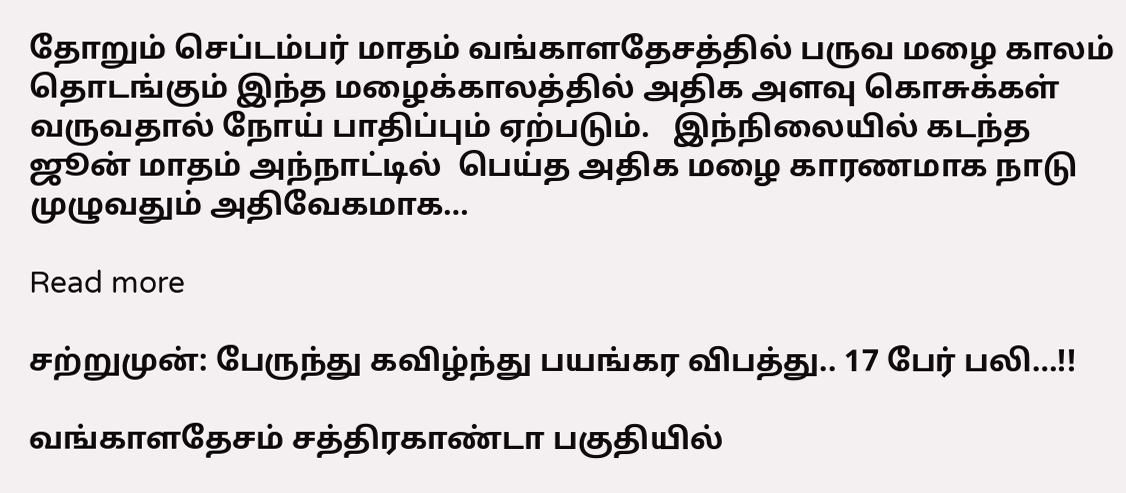தோறும் செப்டம்பர் மாதம் வங்காளதேசத்தில் பருவ மழை காலம் தொடங்கும் இந்த மழைக்காலத்தில் அதிக அளவு கொசுக்கள் வருவதால் நோய் பாதிப்பும் ஏற்படும்.   இந்நிலையில் கடந்த ஜூன் மாதம் அந்நாட்டில்  பெய்த அதிக மழை காரணமாக நாடு முழுவதும் அதிவேகமாக…

Read more

சற்றுமுன்: பேருந்து கவிழ்ந்து பயங்கர விபத்து.. 17 பேர் பலி…!!

வங்காளதேசம் சத்திரகாண்டா பகுதியில்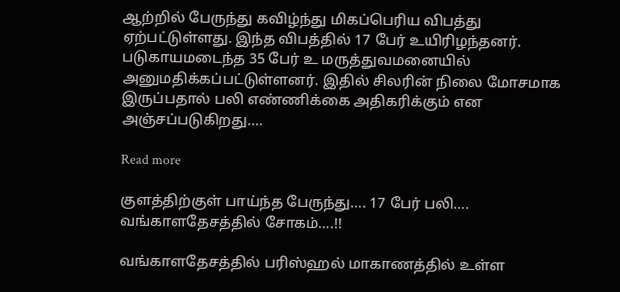ஆற்றில் பேருந்து கவிழ்ந்து மிகப்பெரிய விபத்து ஏற்பட்டுள்ளது. இந்த விபத்தில் 17 பேர் உயிரிழந்தனர். படுகாயமடைந்த 35 பேர் உ மருத்துவமனையில் அனுமதிக்கப்பட்டுள்ளனர். இதில் சிலரின் நிலை மோசமாக இருப்பதால் பலி எண்ணிக்கை அதிகரிக்கும் என அஞ்சப்படுகிறது.…

Read more

குளத்திற்குள் பாய்ந்த பேருந்து…. 17 பேர் பலி…. வங்காளதேசத்தில் சோகம்….!!

வங்காளதேசத்தில் பரிஸ்ஹல் மாகாணத்தில் உள்ள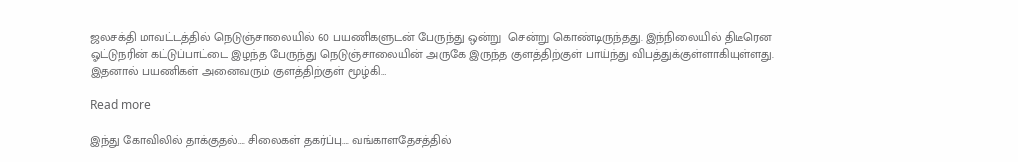ஜலசக்தி மாவட்டத்தில் நெடுஞ்சாலையில் 60 பயணிகளுடன் பேருந்து ஒன்று  சென்று கொண்டிருந்தது. இந்நிலையில் திடீரென ஓட்டுநரின் கட்டுப்பாட்டை இழந்த பேருந்து நெடுஞ்சாலையின் அருகே இருந்த குளத்திற்குள் பாய்ந்து விபத்துக்குள்ளாகியுள்ளது. இதனால் பயணிகள் அனைவரும் குளத்திற்குள் மூழ்கி…

Read more

இந்து கோவிலில் தாக்குதல்…. சிலைகள் தகர்ப்பு…. வங்காளதேசத்தில்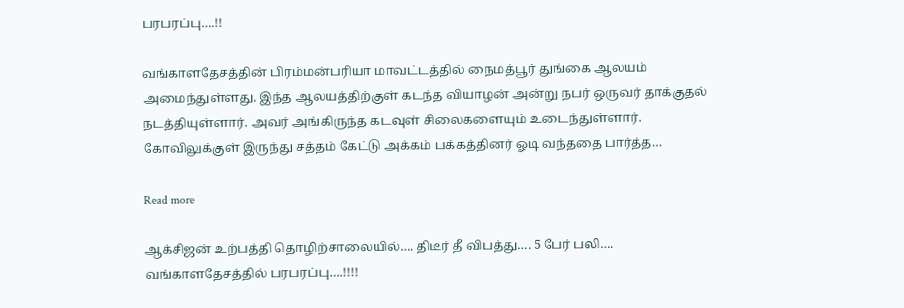பரபரப்பு….!!

வங்காளதேசத்தின் பிரம்மன்பரியா மாவட்டத்தில் நைமத்பூர் துங்கை ஆலயம் அமைந்துள்ளது. இந்த ஆலயத்திற்குள் கடந்த வியாழன் அன்று நபர் ஒருவர் தாக்குதல் நடத்தியுள்ளார். அவர் அங்கிருந்த கடவுள் சிலைகளையும் உடைந்துள்ளார். கோவிலுக்குள் இருந்து சத்தம் கேட்டு அக்கம் பக்கத்தினர் ஓடி வந்ததை பார்த்த…

Read more

ஆக்சிஜன் உற்பத்தி தொழிற்சாலையில்…. திடீர் தீ விபத்து…. 5 பேர் பலி…. வங்காளதேசத்தில் பரபரப்பு….!!!!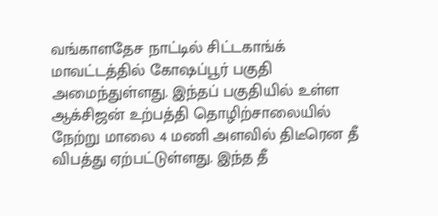வங்காளதேச நாட்டில் சிட்டகாங்க் மாவட்டத்தில் கோஷப்பூர் பகுதி அமைந்துள்ளது. இந்தப் பகுதியில் உள்ள ஆக்சிஜன் உற்பத்தி தொழிற்சாலையில் நேற்று மாலை 4 மணி அளவில் திடீரென தீ விபத்து ஏற்பட்டுள்ளது. இந்த தீ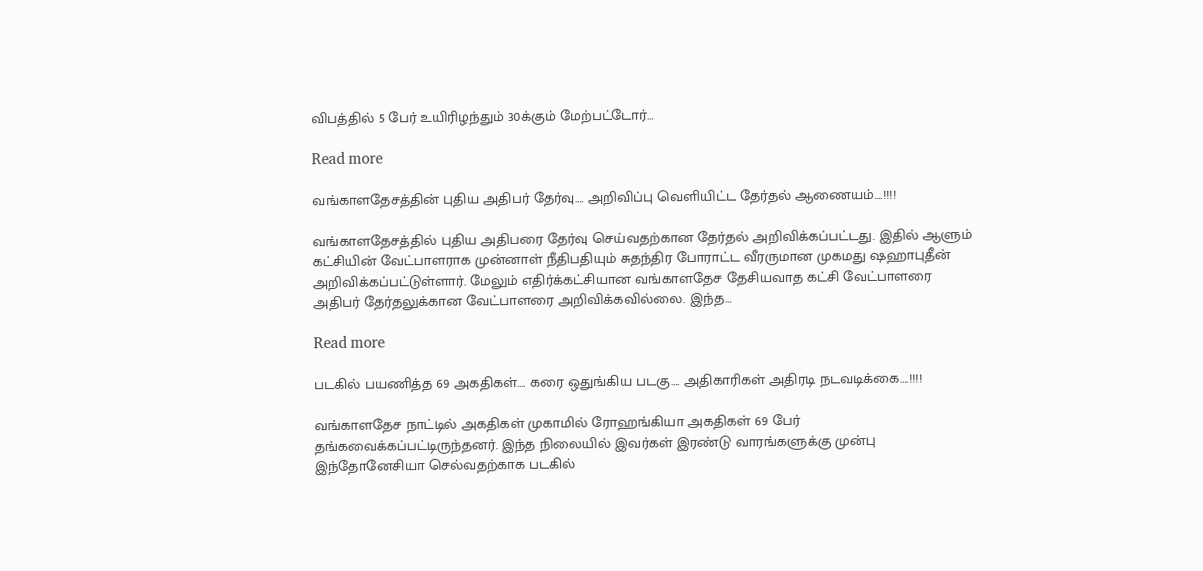விபத்தில் 5 பேர் உயிரிழந்தும் 30க்கும் மேற்பட்டோர்…

Read more

வங்காளதேசத்தின் புதிய அதிபர் தேர்வு…. அறிவிப்பு வெளியிட்ட தேர்தல் ஆணையம்….!!!!

வங்காளதேசத்தில் புதிய அதிபரை தேர்வு செய்வதற்கான தேர்தல் அறிவிக்கப்பட்டது. இதில் ஆளும் கட்சியின் வேட்பாளராக முன்னாள் நீதிபதியும் சுதந்திர போராட்ட வீரருமான முகமது ஷஹாபுதீன் அறிவிக்கப்பட்டுள்ளார். மேலும் எதிர்க்கட்சியான வங்காளதேச தேசியவாத கட்சி வேட்பாளரை அதிபர் தேர்தலுக்கான வேட்பாளரை அறிவிக்கவில்லை. இந்த…

Read more

படகில் பயணித்த 69 அகதிகள்…. கரை ஒதுங்கிய படகு…. அதிகாரிகள் அதிரடி நடவடிக்கை….!!!!

வங்காளதேச நாட்டில் அகதிகள் முகாமில் ரோஹங்கியா அகதிகள் 69 பேர் தங்கவைக்கப்பட்டிருந்தனர். இந்த நிலையில் இவர்கள் இரண்டு வாரங்களுக்கு முன்பு இந்தோனேசியா செல்வதற்காக படகில்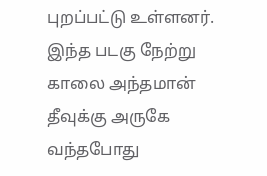புறப்பட்டு உள்ளனர். இந்த படகு நேற்று காலை அந்தமான் தீவுக்கு அருகே வந்தபோது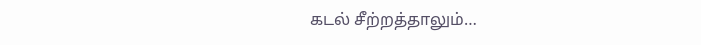கடல் சீற்றத்தாலும்…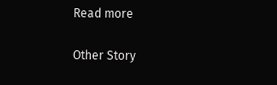Read more

Other Story